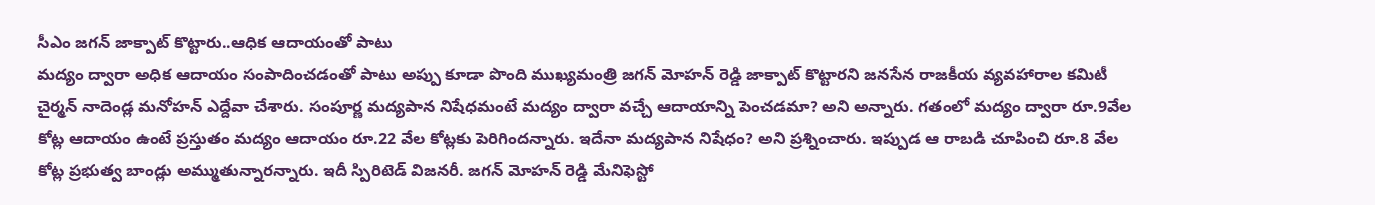సీఎం జగన్ జాక్పాట్ కొట్టారు..ఆధిక ఆదాయంతో పాటు
మద్యం ద్వారా అధిక ఆదాయం సంపాదించడంతో పాటు అప్పు కూడా పొంది ముఖ్యమంత్రి జగన్ మోహన్ రెడ్డి జాక్పాట్ కొట్టారని జనసేన రాజకీయ వ్యవహారాల కమిటీ చైర్మన్ నాదెండ్ల మనోహన్ ఎద్దేవా చేశారు. సంపూర్ణ మద్యపాన నిషేధమంటే మద్యం ద్వారా వచ్చే ఆదాయాన్ని పెంచడమా? అని అన్నారు. గతంలో మద్యం ద్వారా రూ.9వేల కోట్ల ఆదాయం ఉంటే ప్రస్తుతం మద్యం ఆదాయం రూ.22 వేల కోట్లకు పెరిగిందన్నారు. ఇదేనా మద్యపాన నిషేధం? అని ప్రశ్నించారు. ఇప్పుడ ఆ రాబడి చూపించి రూ.8 వేల కోట్ల ప్రభుత్వ బాండ్లు అమ్ముతున్నారన్నారు. ఇదీ స్పిరిటెడ్ విజనరీ. జగన్ మోహన్ రెడ్డి మేనిఫెస్టో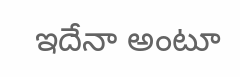ఇదేనా అంటూ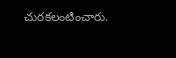చురకలంటించారు.